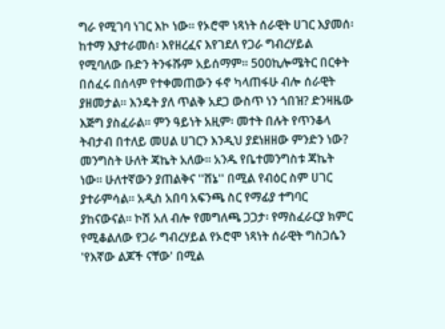ግራ የሚገባ ነገር እኮ ነው። የኦሮሞ ነጻነት ሰራዊት ሀገር እያመሰ፡ ከተማ እያተራመሰ፡ እየዘረፈና እየገደለ የጋራ ግብረሃይል የሚባለው ቡድን ትንፋሹም አይሰማም። 500ኪሎሜትር በርቀት በሰፈሩ በሰላም የተቀመጠውን ፋኖ ካላጠፋሁ ብሎ ሰራዊት ያዘመታል። እንዴት ያለ ጥልቅ አደጋ ውስጥ ነን ጎበዝ? ድንዛዜው እጅግ ያስፈራል። ምን ዓይነት አዚም፡ መተት በሉት የጥንቆላ ትብታብ በተለይ መሀል ሀገርን እንዲህ ያደነዘዘው ምንድን ነው?
መንግስት ሁለት ጃኬት አለው። አንዱ የቤተመንግስቱ ጃኬት ነው። ሁለተኛውን ያጠልቅና ''ሸኔ'' በሚል የብዕር ስም ሀገር ያተራምሳል። አዲስ አበባ አፍንጫ ስር የማፊያ ተግባር ያከናውናል። ኮሽ አለ ብሎ የመግለጫ ጋጋታ፡ የማስፈራርያ ክምር የሚቆልለው የጋራ ግብረሃይል የኦሮሞ ነጻነት ሰራዊት ግስጋሴን 'የእኛው ልጆች ናቸው' በሚል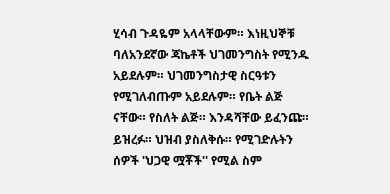ሂሳብ ጉዳዬም አላላቸውም። እነዚህኞቹ ባለአንደኛው ጃኬቶች ህገመንግስት የሚንዱ አይደሉም። ህገመንግስታዊ ስርዓቱን የሚገለብጡም አይደሉም። የቤት ልጅ ናቸው። የስለት ልጅ። እንዳሻቸው ይፈንጩ። ይዝረፉ። ህዝብ ያስለቅሱ። የሚገድሉትን ሰዎች 'ህጋዊ ሟቾች'' የሚል ስም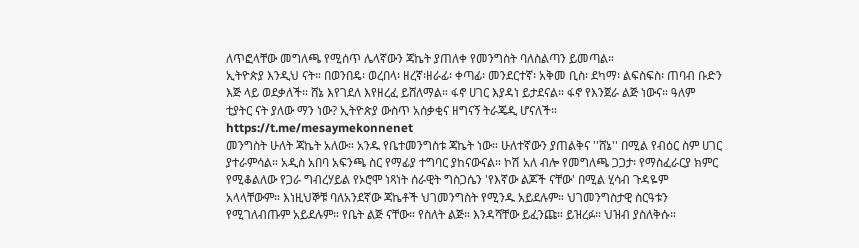ለጥፎላቸው መግለጫ የሚሰጥ ሌላኛውን ጃኬት ያጠለቀ የመንግስት ባለስልጣን ይመጣል።
ኢትዮጵያ እንዲህ ናት። በወንበዴ፡ ወረበላ፡ ዘረኛ፡ዘራፊ፡ ቀጣፊ፡ መንደርተኛ፡ አቅመ ቢስ፡ ደካማ፡ ልፍስፍስ፡ ጠባብ ቡድን እጅ ላይ ወደቃለች። ሸኔ እየገደለ እየዘረፈ ይሸለማል። ፋኖ ሀገር እያዳነ ይታደናል። ፋኖ የእንጀራ ልጅ ነውና። ዓለም ቲያትር ናት ያለው ማን ነው? ኢትዮጵያ ውስጥ አሰቃቂና ዘግናኝ ትራጄዲ ሆናለች።
https://t.me/mesaymekonnenet
መንግስት ሁለት ጃኬት አለው። አንዱ የቤተመንግስቱ ጃኬት ነው። ሁለተኛውን ያጠልቅና ''ሸኔ'' በሚል የብዕር ስም ሀገር ያተራምሳል። አዲስ አበባ አፍንጫ ስር የማፊያ ተግባር ያከናውናል። ኮሽ አለ ብሎ የመግለጫ ጋጋታ፡ የማስፈራርያ ክምር የሚቆልለው የጋራ ግብረሃይል የኦሮሞ ነጻነት ሰራዊት ግስጋሴን 'የእኛው ልጆች ናቸው' በሚል ሂሳብ ጉዳዬም አላላቸውም። እነዚህኞቹ ባለአንደኛው ጃኬቶች ህገመንግስት የሚንዱ አይደሉም። ህገመንግስታዊ ስርዓቱን የሚገለብጡም አይደሉም። የቤት ልጅ ናቸው። የስለት ልጅ። እንዳሻቸው ይፈንጩ። ይዝረፉ። ህዝብ ያስለቅሱ።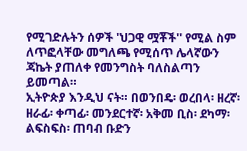የሚገድሉትን ሰዎች 'ህጋዊ ሟቾች'' የሚል ስም ለጥፎላቸው መግለጫ የሚሰጥ ሌላኛውን ጃኬት ያጠለቀ የመንግስት ባለስልጣን ይመጣል።
ኢትዮጵያ እንዲህ ናት። በወንበዴ፡ ወረበላ፡ ዘረኛ፡ዘራፊ፡ ቀጣፊ፡ መንደርተኛ፡ አቅመ ቢስ፡ ደካማ፡ ልፍስፍስ፡ ጠባብ ቡድን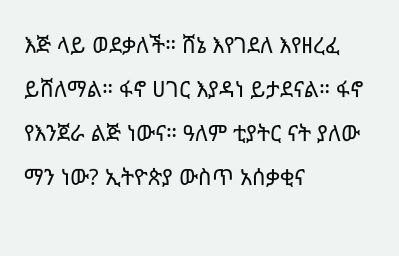እጅ ላይ ወደቃለች። ሸኔ እየገደለ እየዘረፈ ይሸለማል። ፋኖ ሀገር እያዳነ ይታደናል። ፋኖ የእንጀራ ልጅ ነውና። ዓለም ቲያትር ናት ያለው ማን ነው? ኢትዮጵያ ውስጥ አሰቃቂና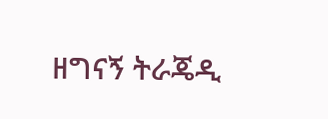ዘግናኝ ትራጄዲ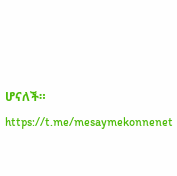ሆናለች።
https://t.me/mesaymekonnenet